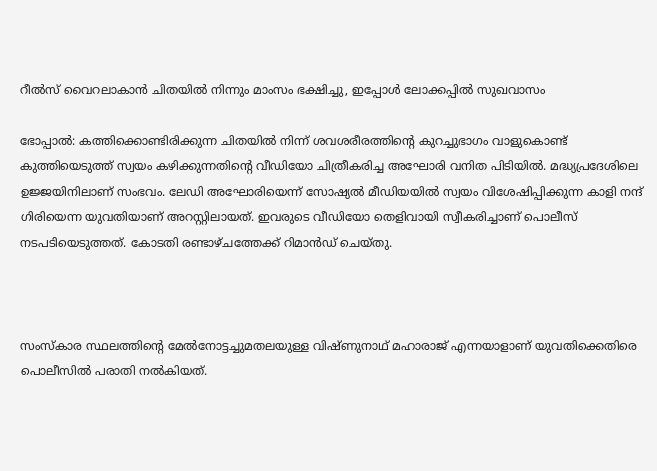റീൽസ് വൈറലാകാൻ ചിതയിൽ നിന്നും മാംസം ഭക്ഷിച്ചു, ഇപ്പോൾ ലോക്കപ്പിൽ സുഖവാസം

ഭോപ്പാൽ: കത്തിക്കൊണ്ടിരിക്കുന്ന ചിതയിൽ നിന്ന് ശവശരീരത്തിന്റെ കുറച്ചുഭാഗം വാളുകൊണ്ട് കുത്തിയെടുത്ത് സ്വയം കഴിക്കുന്നതിന്റെ വീഡിയോ ചിത്രീകരിച്ച അഘോരി വനിത പിടിയിൽ. മദ്ധ്യപ്രദേശിലെ ഉജ്ജയിനിലാണ് സംഭവം. ലേഡി അഘോരിയെന്ന് സോഷ്യൽ മീഡിയയിൽ സ്വയം വിശേഷിപ്പിക്കുന്ന കാളി നന്ദ് ഗിരിയെന്ന യുവതിയാണ് അറസ്റ്റിലായത്. ഇവരുടെ വീഡിയോ തെളിവായി സ്വീകരിച്ചാണ് പൊലീസ് നടപടിയെടുത്തത്. കോടതി രണ്ടാഴ്ചത്തേക്ക് റിമാൻഡ് ചെയ്തു.



സംസ്കാര സ്ഥലത്തിന്റെ മേൽനോട്ടച്ചുമതലയുള്ള വിഷ്ണുനാഥ് മഹാരാജ് എന്നയാളാണ് യുവതിക്കെതിരെ പൊലീസിൽ പരാതി നൽകിയത്.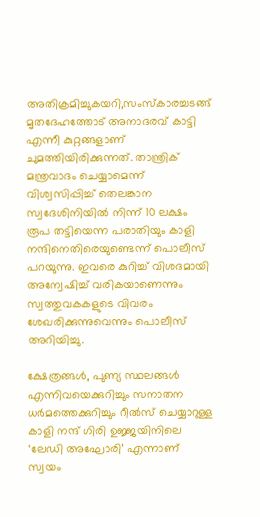അതിക്രമിച്ചുകയറി,സംസ്കാരച്ചടങ്ങ് മൃതദേഹത്തോട് അനാദരവ് കാട്ടി എന്നീ കുറ്റങ്ങളാണ് ചുമത്തിയിരിക്കുന്നത്. താന്ത്രിക് മന്ത്രവാദം ചെയ്യാമെന്ന് വിശ്വസിപ്പിച്ച് തെലങ്കാന സ്വദേശിനിയിൽ നിന്ന് 10 ലക്ഷം രൂപ തട്ടിയെന്ന പരാതിയും കാളി നന്ദിനെതിരെയുണ്ടെന്ന് പൊലീസ് പറയുന്നു. ഇവരെ കുറിച്ച് വിശദമായി അന്വേഷിച്ച് വരികയാണെന്നും സ്വത്തുവകകളുടെ വിവരം ശേഖരിക്കുന്നുവെന്നും പൊലീസ് അറിയിച്ചു.

ക്ഷേത്രങ്ങൾ, പുണ്യ സ്ഥലങ്ങൾ എന്നിവയെക്കുറിച്ചും സനാതന ധർമത്തെക്കുറിച്ചും റീൽസ് ചെയ്യാറുള്ള കാളി നന്ദ് ഗിരി ഉജ്ജയിനിലെ ‘ലേഡി അഘോരി’ എന്നാണ് സ്വയം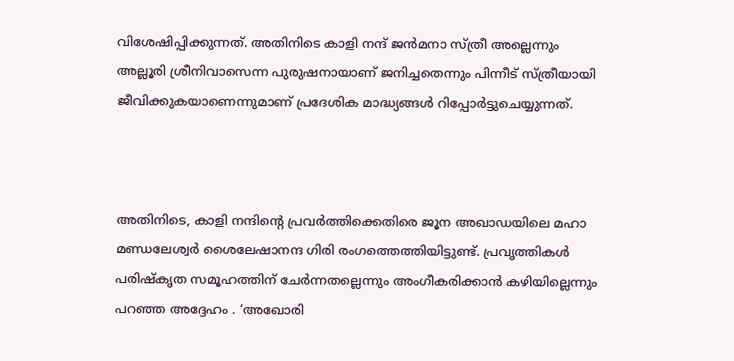വിശേഷിപ്പിക്കുന്നത്. അതിനിടെ കാളി നന്ദ് ജൻമനാ സ്ത്രീ അല്ലെന്നും അല്ലൂരി ശ്രീനിവാസെന്ന പുരുഷനായാണ് ജനിച്ചതെന്നും പിന്നീട് സ്ത്രീയായി ജീവിക്കുകയാണെന്നുമാണ് പ്രദേശിക മാദ്ധ്യങ്ങൾ റിപ്പോർട്ടുചെയ്യുന്നത്.



അതിനിടെ, കാളി നന്ദിന്റെ പ്രവർത്തിക്കെതിരെ ജൂന അഖാഡയിലെ മഹാ മണ്ഡലേശ്വർ ശൈലേഷാനന്ദ ഗിരി രംഗത്തെത്തിയിട്ടുണ്ട്. പ്രവൃത്തികൾ പരിഷ്‌കൃത സമൂഹത്തിന് ചേർന്നതല്ലെന്നും അംഗീകരിക്കാൻ കഴിയില്ലെന്നും പറഞ്ഞ അദ്ദേഹം . ‘അഖോരി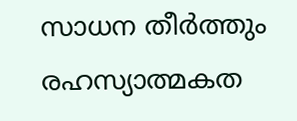സാധന തീർത്തും രഹസ്യാത്മകത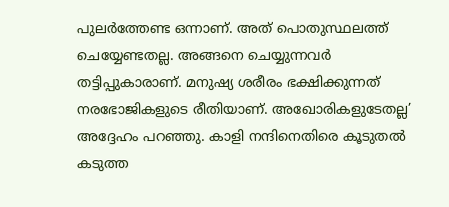പുലർത്തേണ്ട ഒന്നാണ്. അത് പൊതുസ്ഥലത്ത് ചെയ്യേണ്ടതല്ല. അങ്ങനെ ചെയ്യുന്നവർ തട്ടിപ്പുകാരാണ്. മനുഷ്യ ശരീരം ഭക്ഷിക്കുന്നത് നരഭോജികളുടെ രീതിയാണ്. അഖോരികളുടേതല്ല’ അദ്ദേഹം പറഞ്ഞു. കാളി നന്ദിനെതിരെ കൂടുതൽ കടുത്ത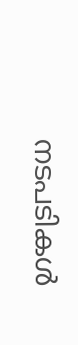നടപടികൾ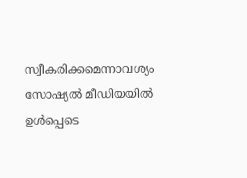സ്വീകരിക്കമെന്നാവശ്യം സോഷ്യൽ മീഡിയയിൽ ഉൾപ്പെടെ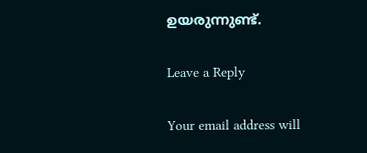ഉയരുന്നുണ്ട്.

Leave a Reply

Your email address will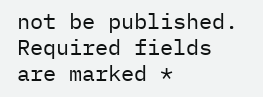not be published. Required fields are marked *